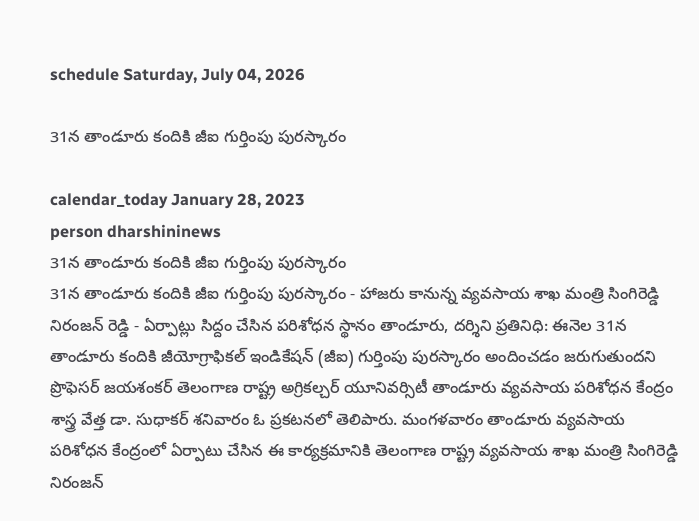schedule Saturday, July 04, 2026

31న తాండూరు కందికి జీఐ గుర్తింపు పురస్కారం

calendar_today January 28, 2023
person dharshininews
31న తాండూరు కందికి జీఐ గుర్తింపు పురస్కారం
31న తాండూరు కందికి జీఐ గుర్తింపు పురస్కారం - హాజరు కానున్న వ్యవసాయ శాఖ మంత్రి సింగిరెడ్డి నిరంజన్ రెడ్డి - ఏర్పాట్లు సిద్దం చేసిన పరిశోధన స్థానం తాండూరు, దర్శిని ప్రతినిధి: ఈనెల 31న తాండూరు కందికి జీయోగ్రాఫికల్ ఇండికేషన్ (జీఐ) గుర్తింపు పురస్కారం అందించడం జరుగుతుందని ప్రొఫెసర్ జయశంకర్ తెలంగాణ రాష్ట్ర అగ్రికల్చర్ యూనివర్సిటీ తాండూరు వ్యవసాయ పరిశోధన కేంద్రం శాస్త్ర వేత్త డా. సుధాకర్ శనివారం ఓ ప్రకటనలో తెలిపారు. మంగళవారం తాండూరు వ్యవసాయ పరిశోధన కేంద్రంలో ఏర్పాటు చేసిన ఈ కార్యక్రమానికి తెలంగాణ రాష్ట్ర వ్యవసాయ శాఖ మంత్రి సింగిరెడ్డి నిరంజన్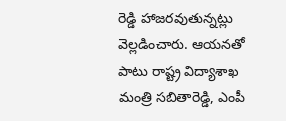రెడ్డి హాజరవుతున్నట్లు వెల్లడించారు. ఆయనతో పాటు రాష్ట్ర విద్యాశాఖ మంత్రి సబితారెడ్డి, ఎంపీ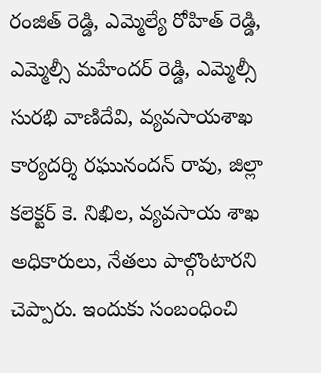రంజిత్ రెడ్డి, ఎమ్మెల్యే రోహిత్ రెడ్డి, ఎమ్మెల్సీ మహేందర్ రెడ్డి, ఎమ్మెల్సీ సురభి వాణిదేవి, వ్యవసాయశాఖ కార్యదర్శి రఘునందన్ రావు, జిల్లా కలెక్టర్ కె. నిఖిల, వ్యవసాయ శాఖ అధికారులు, నేతలు పాల్గొంటారని చెప్పారు. ఇందుకు సంబంధించి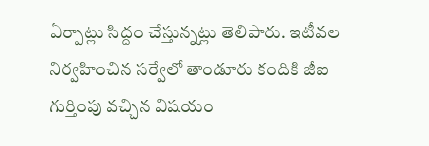ఏర్పాట్లు సిద్దం చేస్తున్నట్లు తెలిపారు. ఇటీవల నిర్వహించిన సర్వేలో తాండూరు కందికి జీఐ గుర్తింపు వచ్చిన విషయం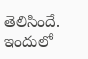తెలిసిందే. ఇందులో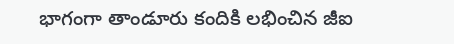భాగంగా తాండూరు కందికి లభించిన జీఐ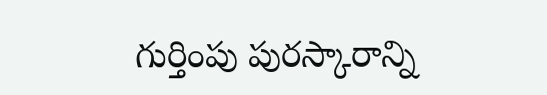గుర్తింపు పురస్కారాన్ని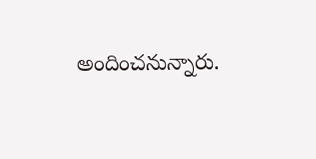అందించనున్నారు.